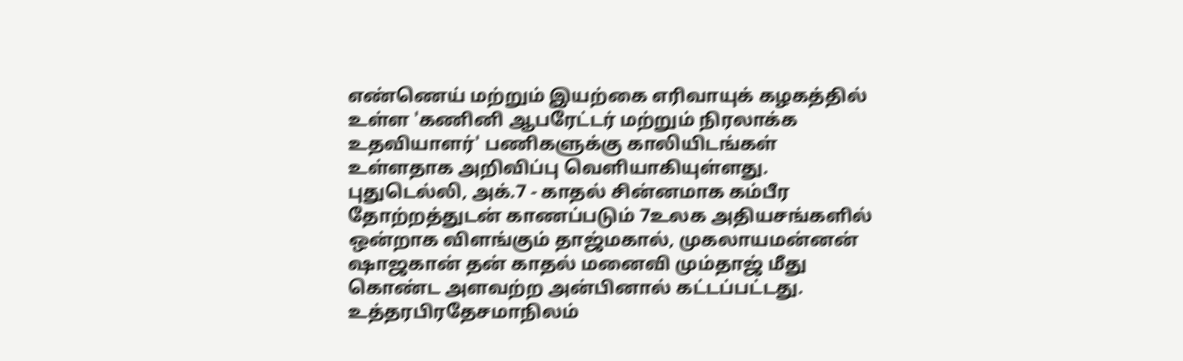எண்ணெய் மற்றும் இயற்கை எரிவாயுக் கழகத்தில் உள்ள 'கணினி ஆபரேட்டர் மற்றும் நிரலாக்க உதவியாளர்' பணிகளுக்கு காலியிடங்கள் உள்ளதாக அறிவிப்பு வெளியாகியுள்ளது.
புதுடெல்லி, அக்.7 - காதல் சின்னமாக கம்பீர தோற்றத்துடன் காணப்படும் 7உலக அதியசங்களில் ஒன்றாக விளங்கும் தாஜ்மகால், முகலாயமன்னன் ஷாஜகான் தன் காதல் மனைவி மும்தாஜ் மீது கொண்ட அளவற்ற அன்பினால் கட்டப்பட்டது. உத்தரபிரதேசமாநிலம்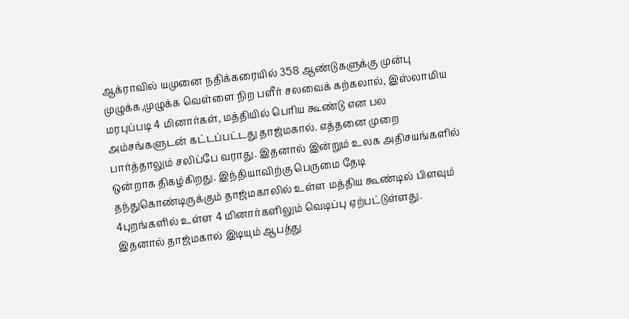ஆக்ராவில் யமுனை நதிக்கரையில் 358 ஆண்டுகளுக்கு முன்பு முழுக்க,முழுக்க வெள்ளை நிற பளீர் சலவைக் கற்கலால், இஸ்லாமிய மரபுப்படி 4 மினார்கள், மத்தியில் பெரிய கூண்டு என பல அம்சங்களுடன் கட்டப்பட்டது தாஜ்மகால். எத்தனை முறை பார்த்தாலும் சலிப்பே வராது. இதனால் இன்றும் உலக அதிசயங்களில் ஒன்றாக திகழ்கிறது. இந்தியாவிற்கு பெருமை தேடி தந்துகொண்டிருக்கும் தாஜ்மகாலில் உள்ள மத்திய கூண்டில் பிளவும் 4புறங்களில் உள்ள 4 மினார்களிலும் வெடிப்பு ஏற்பட்டுள்ளது. இதனால் தாஜ்மகால் இடியும் ஆபத்து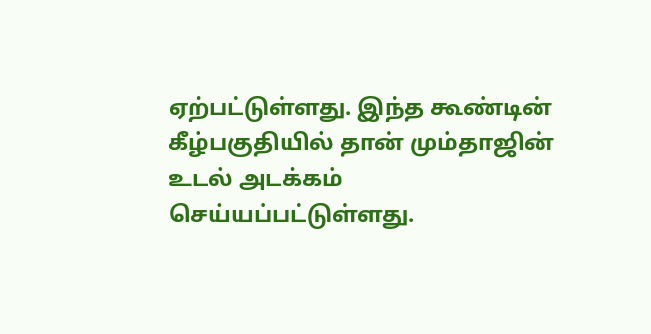ஏற்பட்டுள்ளது. இந்த கூண்டின் கீழ்பகுதியில் தான் மும்தாஜின் உடல் அடக்கம் செய்யப்பட்டுள்ளது.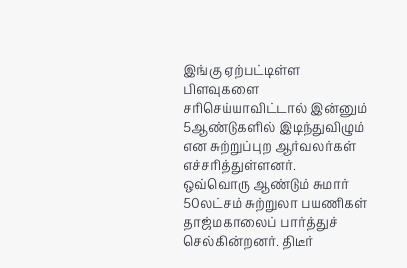இங்கு ஏற்பட்டிள்ள பிளவுகளை சரிசெய்யாவிட்டால் இன்னும் 5ஆண்டுகளில் இடிந்துவிழும் என சுற்றுப்புற ஆர்வலர்கள் எச்சரித்துள்ளனர்.
ஒவ்வொரு ஆண்டும் சுமார் 50லட்சம் சுற்றுலா பயணிகள் தாஜ்மகாலைப் பார்த்துச் செல்கின்றனர். திடீர்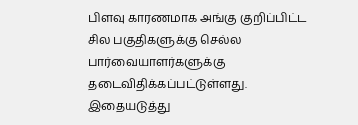பிளவு காரணமாக அங்கு குறிப்பிட்ட சில பகுதிகளுக்கு செல்ல பார்வையாளர்களுக்கு தடைவிதிக்கப்பட்டுள்ளது. இதையடுத்து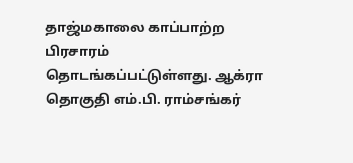தாஜ்மகாலை காப்பாற்ற பிரசாரம் தொடங்கப்பட்டுள்ளது. ஆக்ரா தொகுதி எம்.பி. ராம்சங்கர்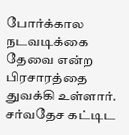போர்க்கால நடவடிக்கை தேவை என்ற பிரசாரத்தை துவக்கி உள்ளார். சர்வதேச கட்டிட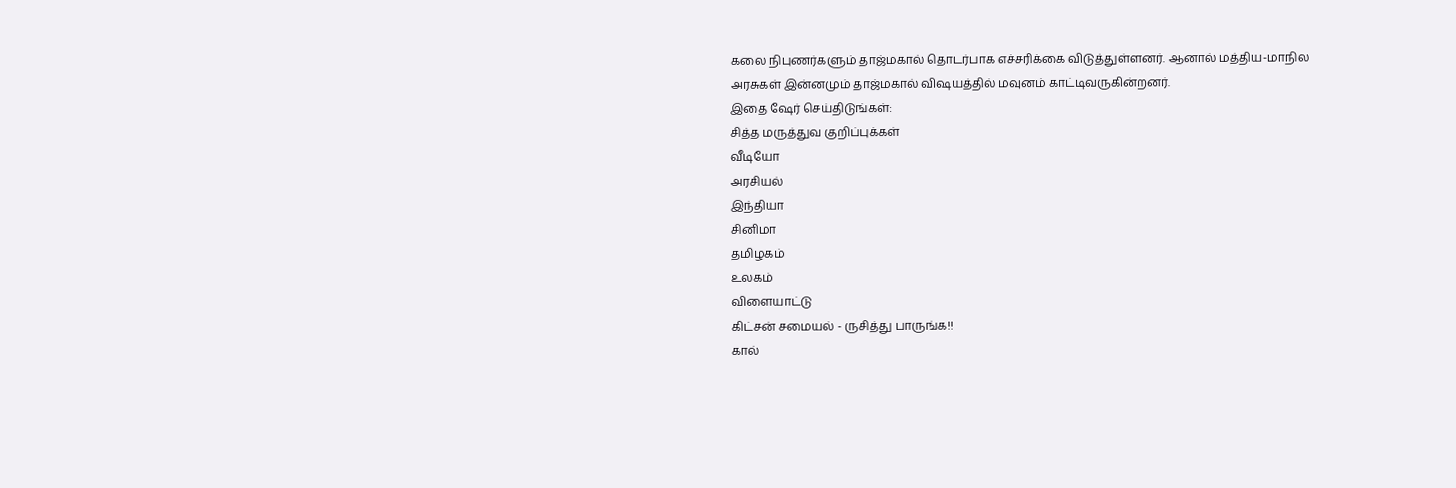கலை நிபுணர்களும் தாஜ்மகால் தொடர்பாக எச்சரிக்கை விடுத்துள்ளனர். ஆனால் மத்திய-மாநில அரசுகள் இன்னமும் தாஜ்மகால் விஷயத்தில் மவுனம் காட்டிவருகின்றனர்.
இதை ஷேர் செய்திடுங்கள்:
சித்த மருத்துவ குறிப்புக்கள்
வீடியோ
அரசியல்
இந்தியா
சினிமா
தமிழகம்
உலகம்
விளையாட்டு
கிட்சன் சமையல் - ருசித்து பாருங்க!!
கால்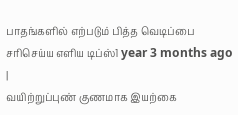பாதங்களில் எற்படும் பித்த வெடிப்பை சரிசெய்ய எளிய டிப்ஸ்1 year 3 months ago |
வயிற்றுப்புண் குணமாக இயற்கை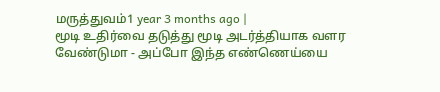மருத்துவம்1 year 3 months ago |
மூடி உதிர்வை தடுத்து மூடி அடர்த்தியாக வளர வேண்டுமா - அப்போ இந்த எண்ணெய்யை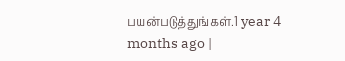பயன்படுத்துங்கள்.1 year 4 months ago |